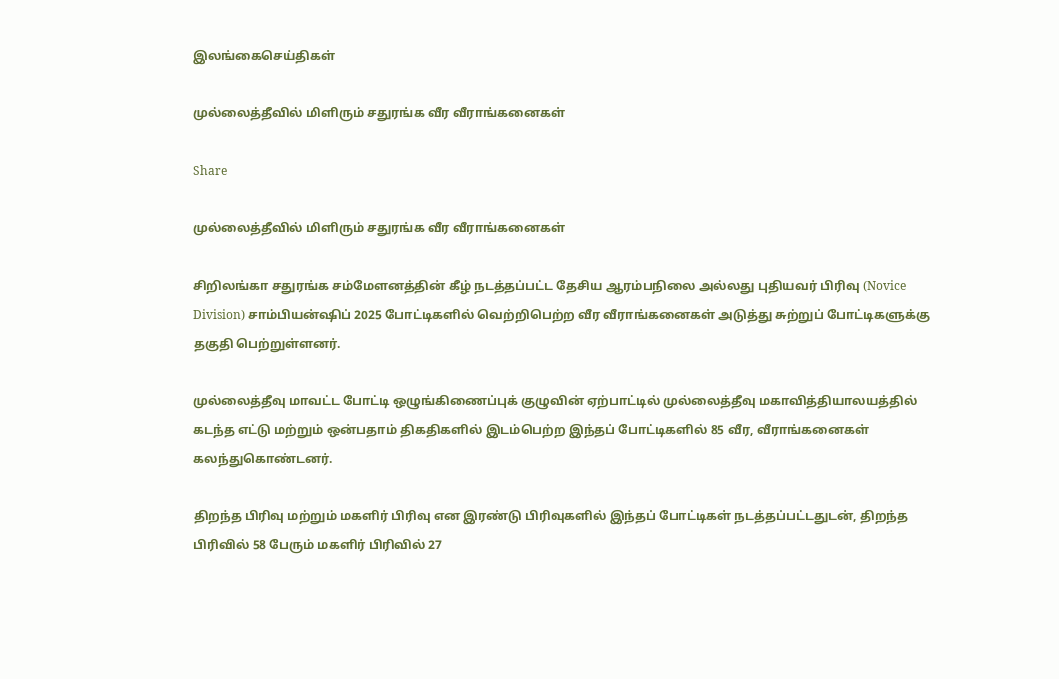இலங்கைசெய்திகள்

முல்லைத்தீவில் மிளிரும் சதுரங்க வீர வீராங்கனைகள்

Share

முல்லைத்தீவில் மிளிரும் சதுரங்க வீர வீராங்கனைகள்

சிறிலங்கா சதுரங்க சம்மேளனத்தின் கீழ் நடத்தப்பட்ட தேசிய ஆரம்பநிலை அல்லது புதியவர் பிரிவு (Novice Division) சாம்பியன்ஷிப் 2025 போட்டிகளில் வெற்றிபெற்ற வீர வீராங்கனைகள் அடுத்து சுற்றுப் போட்டிகளுக்கு தகுதி பெற்றுள்ளனர்.

முல்லைத்தீவு மாவட்ட போட்டி ஒழுங்கிணைப்புக் குழுவின் ஏற்பாட்டில் முல்லைத்தீவு மகாவித்தியாலயத்தில் கடந்த எட்டு மற்றும் ஒன்பதாம் திகதிகளில் இடம்பெற்ற இந்தப் போட்டிகளில் 85 வீர, வீராங்கனைகள் கலந்துகொண்டனர்.

திறந்த பிரிவு மற்றும் மகளிர் பிரிவு என இரண்டு பிரிவுகளில் இந்தப் போட்டிகள் நடத்தப்பட்டதுடன், திறந்த பிரிவில் 58 பேரும் மகளிர் பிரிவில் 27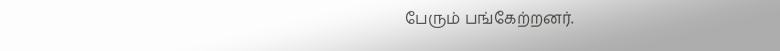பேரும் பங்கேற்றனர்.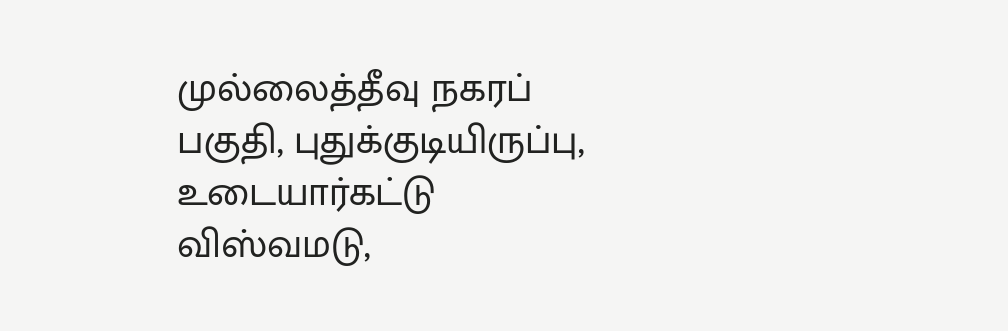முல்லைத்தீவு நகரப் பகுதி, புதுக்குடியிருப்பு, உடையார்கட்டு விஸ்வமடு,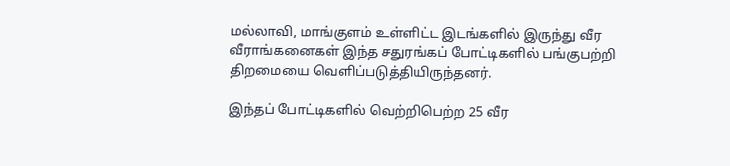மல்லாவி, மாங்குளம் உள்ளிட்ட இடங்களில் இருந்து வீர வீராங்கனைகள் இந்த சதுரங்கப் போட்டிகளில் பங்குபற்றி திறமையை வெளிப்படுத்தியிருந்தனர்.

இந்தப் போட்டிகளில் வெற்றிபெற்ற 25 வீர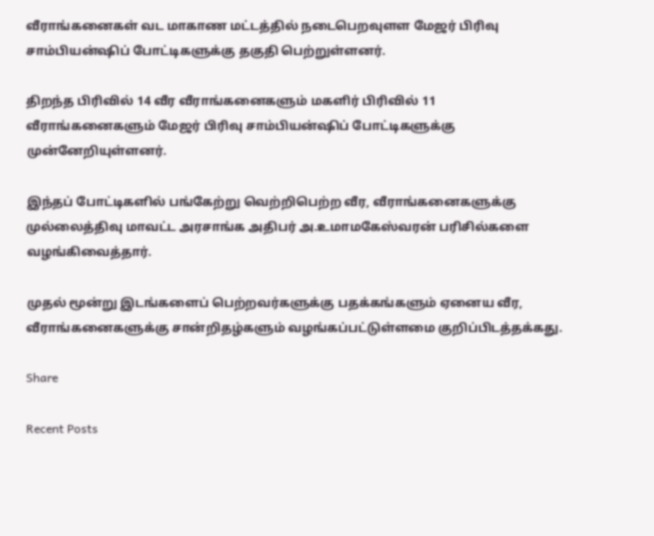வீராங்கனைகள் வட மாகாண மட்டத்தில் நடைபெறவுளள மேஜர் பிரிவு சாம்பியன்ஷிப் போட்டிகளுக்கு தகுதி பெற்றுள்ளனர்.

திறந்த பிரிவில் 14 வீர வீராங்கனைகளும் மகளிர் பிரிவில் 11 வீராங்கனைகளும் மேஜர் பிரிவு சாம்பியன்ஷிப் போட்டிகளுக்கு முன்னேறியுள்ளனர்.

இந்தப் போட்டிகளில் பங்கேற்று வெற்றிபெற்ற வீர, வீராங்கனைகளுக்கு முல்லைத்திவு மாவட்ட அரசாங்க அதிபர் அ.உமாமகேஸ்வரன் பரிசில்களை வழங்கிவைத்தார்.

முதல் மூன்று இடங்களைப் பெற்றவர்களுக்கு பதக்கங்களும் ஏனைய வீர, வீராங்கனைகளுக்கு சான்றிதழ்களும் வழங்கப்பட்டுள்ளமை குறிப்பிடத்தக்கது.

Share

Recent Posts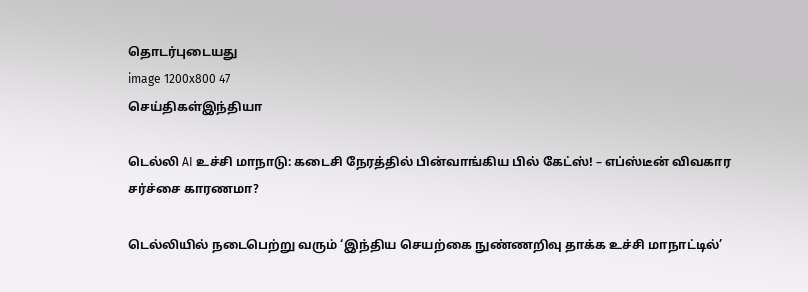தொடர்புடையது
image 1200x800 47
செய்திகள்இந்தியா

டெல்லி AI உச்சி மாநாடு: கடைசி நேரத்தில் பின்வாங்கிய பில் கேட்ஸ்! – எப்ஸ்டீன் விவகார சர்ச்சை காரணமா?

டெல்லியில் நடைபெற்று வரும் ‘இந்திய செயற்கை நுண்ணறிவு தாக்க உச்சி மாநாட்டில்’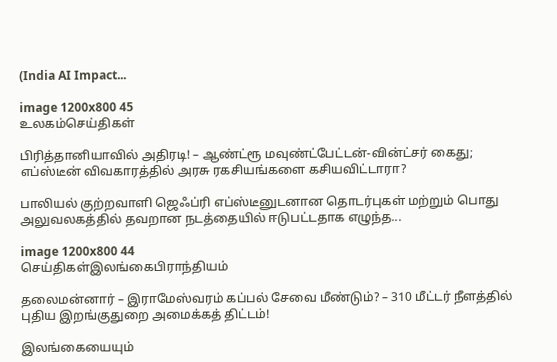(India AI Impact...

image 1200x800 45
உலகம்செய்திகள்

பிரித்தானியாவில் அதிரடி! – ஆண்ட்ரூ மவுண்ட்பேட்டன்-வின்ட்சர் கைது; எப்ஸ்டீன் விவகாரத்தில் அரசு ரகசியங்களை கசியவிட்டாரா?

பாலியல் குற்றவாளி ஜெஃப்ரி எப்ஸ்டீனுடனான தொடர்புகள் மற்றும் பொது அலுவலகத்தில் தவறான நடத்தையில் ஈடுபட்டதாக எழுந்த...

image 1200x800 44
செய்திகள்இலங்கைபிராந்தியம்

தலைமன்னார் – இராமேஸ்வரம் கப்பல் சேவை மீண்டும்? – 310 மீட்டர் நீளத்தில் புதிய இறங்குதுறை அமைக்கத் திட்டம்!

இலங்கையையும்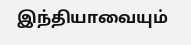இந்தியாவையும்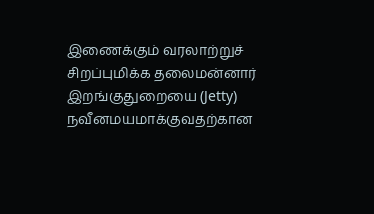இணைக்கும் வரலாற்றுச் சிறப்புமிக்க தலைமன்னார் இறங்குதுறையை (Jetty) நவீனமயமாக்குவதற்கான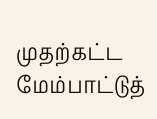முதற்கட்ட மேம்பாட்டுத்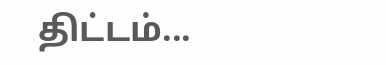திட்டம்...